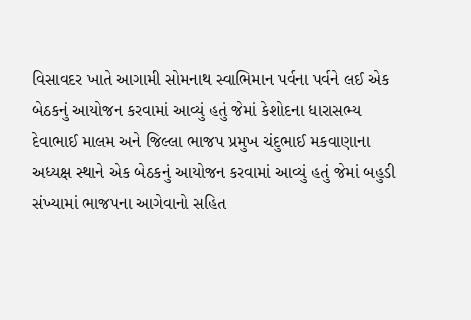વિસાવદર ખાતે આગામી સોમનાથ સ્વાભિમાન પર્વના પર્વને લઈ એક બેઠકનું આયોજન કરવામાં આવ્યું હતું જેમાં કેશોદના ધારાસભ્ય દેવાભાઈ માલમ અને જિલ્લા ભાજપ પ્રમુખ ચંદુભાઈ મકવાણાના અધ્યક્ષ સ્થાને એક બેઠકનું આયોજન કરવામાં આવ્યું હતું જેમાં બહુડી સંખ્યામાં ભાજપના આગેવાનો સહિત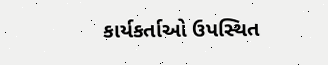કાર્યકર્તાઓ ઉપસ્થિત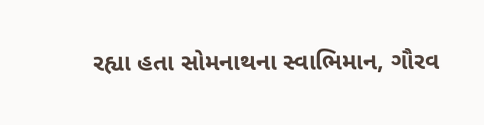રહ્યા હતા સોમનાથના સ્વાભિમાન, ગૌરવ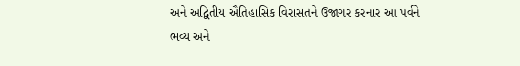અને અદ્વિતીય ઐતિહાસિક વિરાસતને ઉજાગર કરનાર આ પર્વને ભવ્ય અને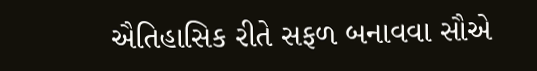ઐતિહાસિક રીતે સફળ બનાવવા સૌએ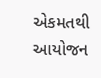એકમતથી આયોજન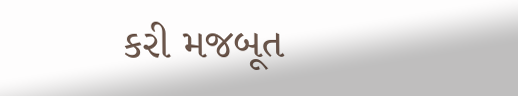કરી મજબૂત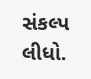સંકલ્પ લીધો.